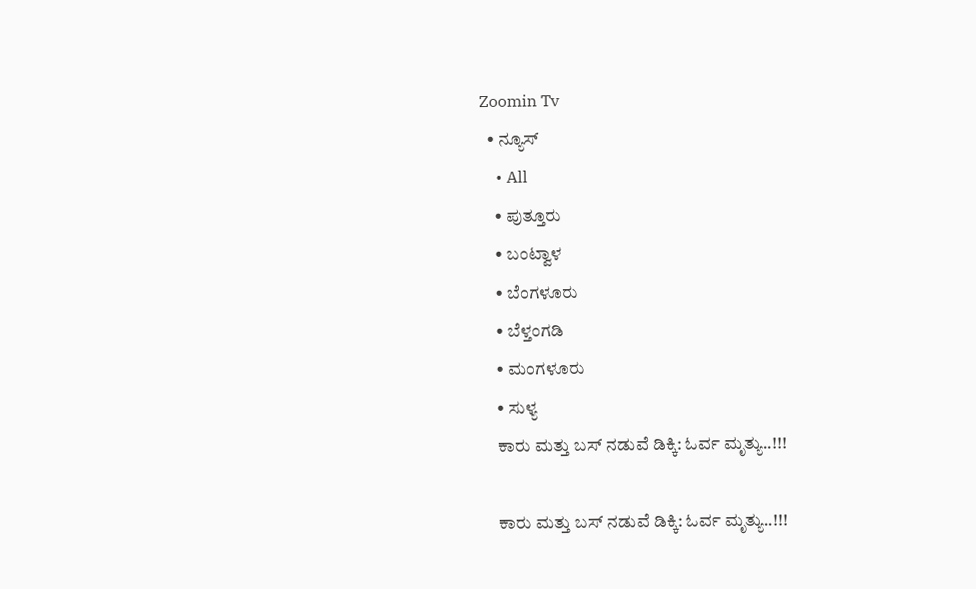Zoomin Tv
  • ನ್ಯೂಸ್
    • All
    • ಪುತ್ತೂರು
    • ಬಂಟ್ವಾಳ
    • ಬೆಂಗಳೂರು
    • ಬೆಳ್ತಂಗಡಿ
    • ಮಂಗಳೂರು
    • ಸುಳ್ಯ
    ಕಾರು ಮತ್ತು ಬಸ್ ನಡುವೆ ಡಿಕ್ಕಿ: ಓರ್ವ ಮೃತ್ಯು..!!!

    ಕಾರು ಮತ್ತು ಬಸ್ ನಡುವೆ ಡಿಕ್ಕಿ: ಓರ್ವ ಮೃತ್ಯು..!!!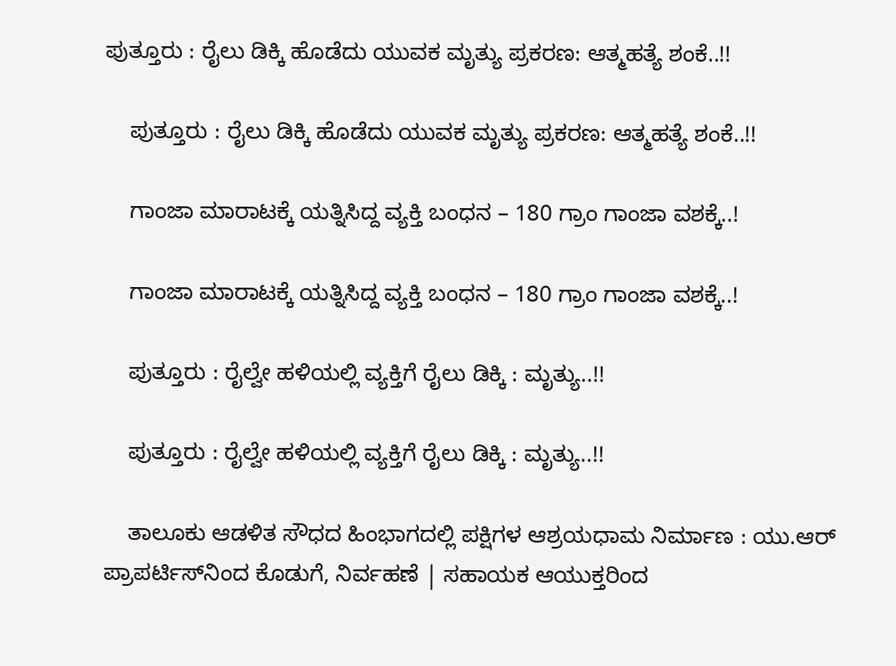ಪುತ್ತೂರು : ರೈಲು ಡಿಕ್ಕಿ ಹೊಡೆದು ಯುವಕ ಮೃತ್ಯು ಪ್ರಕರಣ: ಆತ್ಮಹತ್ಯೆ ಶಂಕೆ..!!

    ಪುತ್ತೂರು : ರೈಲು ಡಿಕ್ಕಿ ಹೊಡೆದು ಯುವಕ ಮೃತ್ಯು ಪ್ರಕರಣ: ಆತ್ಮಹತ್ಯೆ ಶಂಕೆ..!!

    ಗಾಂಜಾ ಮಾರಾಟಕ್ಕೆ ಯತ್ನಿಸಿದ್ದ ವ್ಯಕ್ತಿ ಬಂಧನ – 180 ಗ್ರಾಂ ಗಾಂಜಾ ವಶಕ್ಕೆ..!

    ಗಾಂಜಾ ಮಾರಾಟಕ್ಕೆ ಯತ್ನಿಸಿದ್ದ ವ್ಯಕ್ತಿ ಬಂಧನ – 180 ಗ್ರಾಂ ಗಾಂಜಾ ವಶಕ್ಕೆ..!

    ಪುತ್ತೂರು : ರೈಲ್ವೇ ಹಳಿಯಲ್ಲಿ ವ್ಯಕ್ತಿಗೆ ರೈಲು ಡಿಕ್ಕಿ : ಮೃತ್ಯು..!!

    ಪುತ್ತೂರು : ರೈಲ್ವೇ ಹಳಿಯಲ್ಲಿ ವ್ಯಕ್ತಿಗೆ ರೈಲು ಡಿಕ್ಕಿ : ಮೃತ್ಯು..!!

    ತಾಲೂಕು ಆಡಳಿತ ಸೌಧದ ಹಿಂಭಾಗದಲ್ಲಿ ಪಕ್ಷಿಗಳ ಆಶ್ರಯಧಾಮ ನಿರ್ಮಾಣ : ಯು.ಆರ್ ಪ್ರಾಪರ್ಟಿಸ್‌ನಿಂದ ಕೊಡುಗೆ, ನಿರ್ವಹಣೆ | ಸಹಾಯಕ ಆಯುಕ್ತರಿಂದ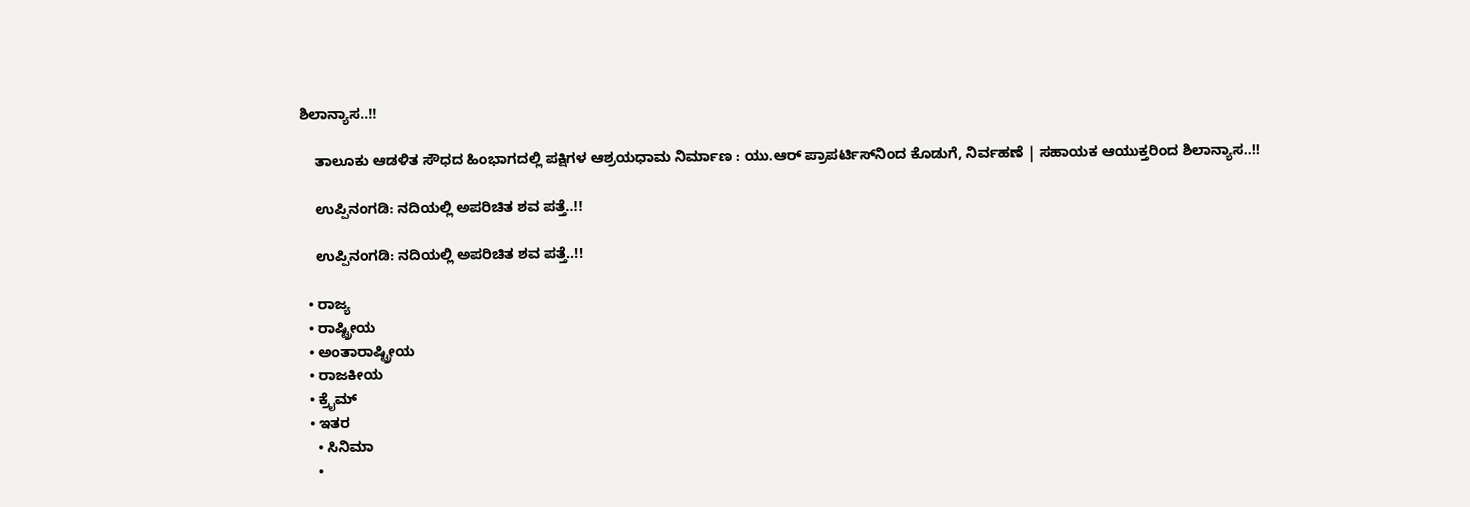ಶಿಲಾನ್ಯಾಸ..!!

    ತಾಲೂಕು ಆಡಳಿತ ಸೌಧದ ಹಿಂಭಾಗದಲ್ಲಿ ಪಕ್ಷಿಗಳ ಆಶ್ರಯಧಾಮ ನಿರ್ಮಾಣ : ಯು.ಆರ್ ಪ್ರಾಪರ್ಟಿಸ್‌ನಿಂದ ಕೊಡುಗೆ, ನಿರ್ವಹಣೆ | ಸಹಾಯಕ ಆಯುಕ್ತರಿಂದ ಶಿಲಾನ್ಯಾಸ..!!

    ಉಪ್ಪಿನಂಗಡಿ: ನದಿಯಲ್ಲಿ ಅಪರಿಚಿತ ಶವ ಪತ್ತೆ..!!

    ಉಪ್ಪಿನಂಗಡಿ: ನದಿಯಲ್ಲಿ ಅಪರಿಚಿತ ಶವ ಪತ್ತೆ..!!

  • ರಾಜ್ಯ
  • ರಾಷ್ಟ್ರೀಯ
  • ಅಂತಾರಾಷ್ಟ್ರೀಯ
  • ರಾಜಕೀಯ
  • ಕ್ರೈಮ್
  • ಇತರ
    • ಸಿನಿಮಾ
    •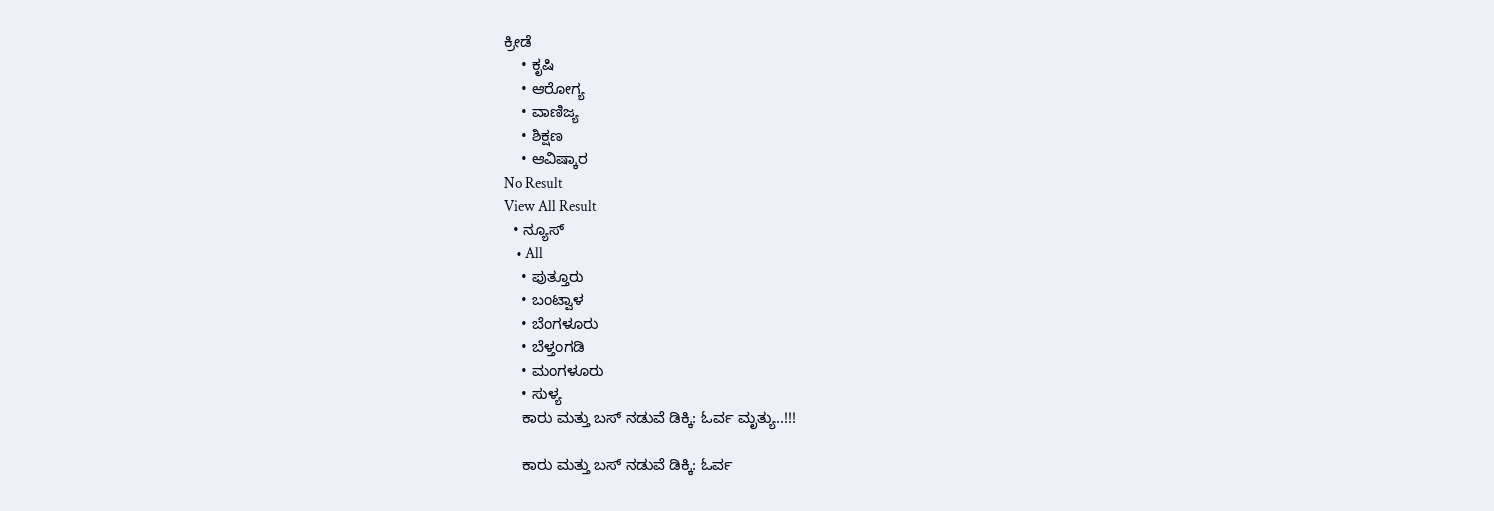ಕ್ರೀಡೆ
    • ಕೃಷಿ
    • ಆರೋಗ್ಯ
    • ವಾಣಿಜ್ಯ
    • ಶಿಕ್ಷಣ
    • ಆವಿಷ್ಕಾರ
No Result
View All Result
  • ನ್ಯೂಸ್
    • All
    • ಪುತ್ತೂರು
    • ಬಂಟ್ವಾಳ
    • ಬೆಂಗಳೂರು
    • ಬೆಳ್ತಂಗಡಿ
    • ಮಂಗಳೂರು
    • ಸುಳ್ಯ
    ಕಾರು ಮತ್ತು ಬಸ್ ನಡುವೆ ಡಿಕ್ಕಿ: ಓರ್ವ ಮೃತ್ಯು..!!!

    ಕಾರು ಮತ್ತು ಬಸ್ ನಡುವೆ ಡಿಕ್ಕಿ: ಓರ್ವ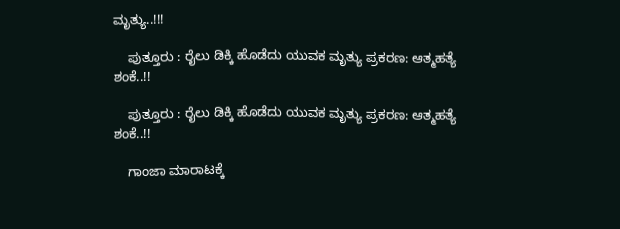ಮೃತ್ಯು..!!!

    ಪುತ್ತೂರು : ರೈಲು ಡಿಕ್ಕಿ ಹೊಡೆದು ಯುವಕ ಮೃತ್ಯು ಪ್ರಕರಣ: ಆತ್ಮಹತ್ಯೆ ಶಂಕೆ..!!

    ಪುತ್ತೂರು : ರೈಲು ಡಿಕ್ಕಿ ಹೊಡೆದು ಯುವಕ ಮೃತ್ಯು ಪ್ರಕರಣ: ಆತ್ಮಹತ್ಯೆ ಶಂಕೆ..!!

    ಗಾಂಜಾ ಮಾರಾಟಕ್ಕೆ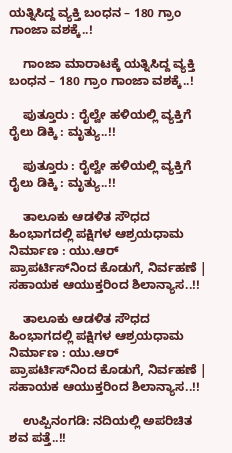ಯತ್ನಿಸಿದ್ದ ವ್ಯಕ್ತಿ ಬಂಧನ – 180 ಗ್ರಾಂ ಗಾಂಜಾ ವಶಕ್ಕೆ..!

    ಗಾಂಜಾ ಮಾರಾಟಕ್ಕೆ ಯತ್ನಿಸಿದ್ದ ವ್ಯಕ್ತಿ ಬಂಧನ – 180 ಗ್ರಾಂ ಗಾಂಜಾ ವಶಕ್ಕೆ..!

    ಪುತ್ತೂರು : ರೈಲ್ವೇ ಹಳಿಯಲ್ಲಿ ವ್ಯಕ್ತಿಗೆ ರೈಲು ಡಿಕ್ಕಿ : ಮೃತ್ಯು..!!

    ಪುತ್ತೂರು : ರೈಲ್ವೇ ಹಳಿಯಲ್ಲಿ ವ್ಯಕ್ತಿಗೆ ರೈಲು ಡಿಕ್ಕಿ : ಮೃತ್ಯು..!!

    ತಾಲೂಕು ಆಡಳಿತ ಸೌಧದ ಹಿಂಭಾಗದಲ್ಲಿ ಪಕ್ಷಿಗಳ ಆಶ್ರಯಧಾಮ ನಿರ್ಮಾಣ : ಯು.ಆರ್ ಪ್ರಾಪರ್ಟಿಸ್‌ನಿಂದ ಕೊಡುಗೆ, ನಿರ್ವಹಣೆ | ಸಹಾಯಕ ಆಯುಕ್ತರಿಂದ ಶಿಲಾನ್ಯಾಸ..!!

    ತಾಲೂಕು ಆಡಳಿತ ಸೌಧದ ಹಿಂಭಾಗದಲ್ಲಿ ಪಕ್ಷಿಗಳ ಆಶ್ರಯಧಾಮ ನಿರ್ಮಾಣ : ಯು.ಆರ್ ಪ್ರಾಪರ್ಟಿಸ್‌ನಿಂದ ಕೊಡುಗೆ, ನಿರ್ವಹಣೆ | ಸಹಾಯಕ ಆಯುಕ್ತರಿಂದ ಶಿಲಾನ್ಯಾಸ..!!

    ಉಪ್ಪಿನಂಗಡಿ: ನದಿಯಲ್ಲಿ ಅಪರಿಚಿತ ಶವ ಪತ್ತೆ..!!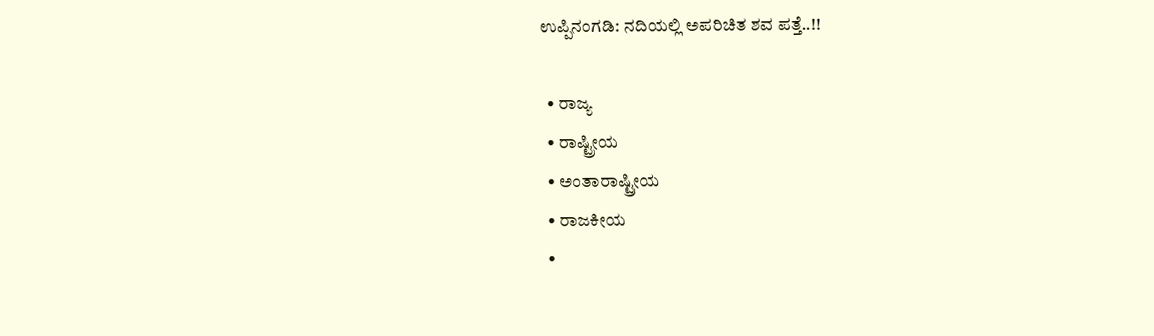ಉಪ್ಪಿನಂಗಡಿ: ನದಿಯಲ್ಲಿ ಅಪರಿಚಿತ ಶವ ಪತ್ತೆ..!!

  • ರಾಜ್ಯ
  • ರಾಷ್ಟ್ರೀಯ
  • ಅಂತಾರಾಷ್ಟ್ರೀಯ
  • ರಾಜಕೀಯ
  •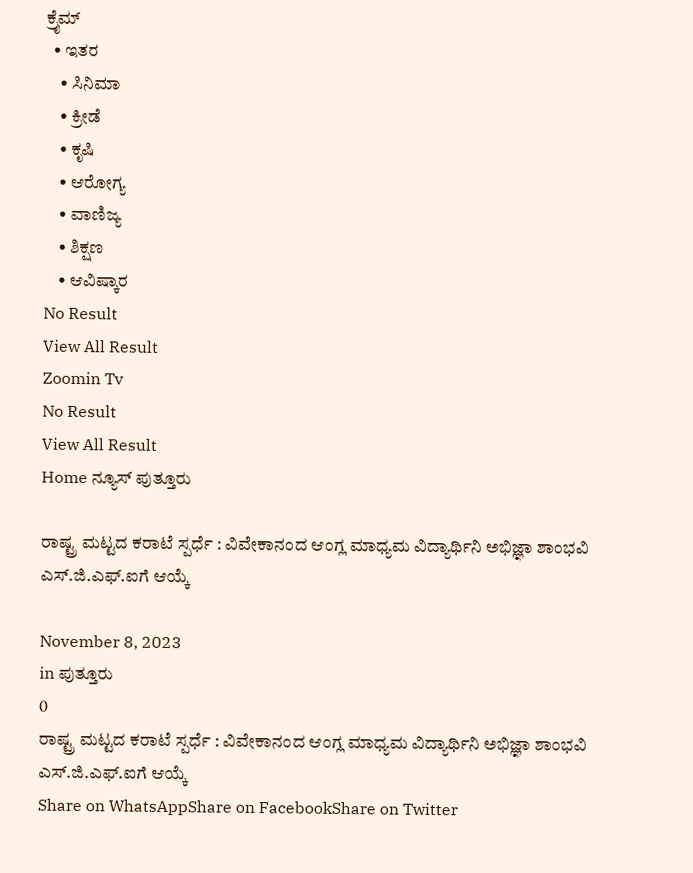ಕ್ರೈಮ್
  • ಇತರ
    • ಸಿನಿಮಾ
    • ಕ್ರೀಡೆ
    • ಕೃಷಿ
    • ಆರೋಗ್ಯ
    • ವಾಣಿಜ್ಯ
    • ಶಿಕ್ಷಣ
    • ಆವಿಷ್ಕಾರ
No Result
View All Result
Zoomin Tv
No Result
View All Result
Home ನ್ಯೂಸ್ ಪುತ್ತೂರು

ರಾಷ್ಟ್ರ ಮಟ್ಟದ ಕರಾಟೆ ಸ್ಪರ್ಧೆ : ವಿವೇಕಾನಂದ ಆಂಗ್ಲ ಮಾಧ್ಯಮ ವಿದ್ಯಾರ್ಥಿನಿ ಅಭಿಜ್ಞಾ ಶಾಂಭವಿ ಎಸ್.ಜಿ.ಎಫ್.ಐಗೆ ಆಯ್ಕೆ

November 8, 2023
in ಪುತ್ತೂರು
0
ರಾಷ್ಟ್ರ ಮಟ್ಟದ ಕರಾಟೆ ಸ್ಪರ್ಧೆ : ವಿವೇಕಾನಂದ ಆಂಗ್ಲ ಮಾಧ್ಯಮ ವಿದ್ಯಾರ್ಥಿನಿ ಅಭಿಜ್ಞಾ ಶಾಂಭವಿ ಎಸ್.ಜಿ.ಎಫ್.ಐಗೆ ಆಯ್ಕೆ
Share on WhatsAppShare on FacebookShare on Twitter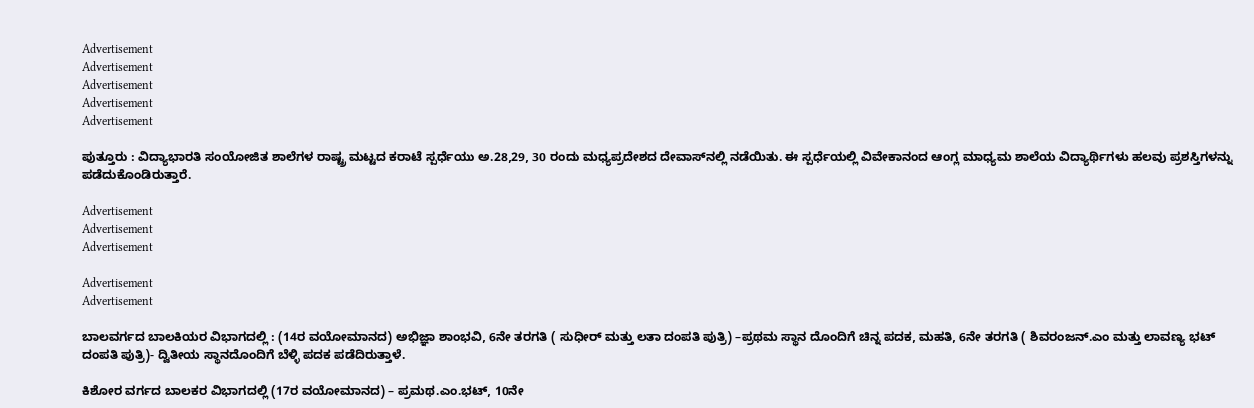Advertisement
Advertisement
Advertisement
Advertisement
Advertisement

ಪುತ್ತೂರು : ವಿದ್ಯಾಭಾರತಿ ಸಂಯೋಜಿತ ಶಾಲೆಗಳ ರಾಷ್ಟ್ರ ಮಟ್ಟದ ಕರಾಟೆ ಸ್ಪರ್ಧೆಯು ಅ.28,29, 30 ರಂದು ಮಧ್ಯಪ್ರದೇಶದ ದೇವಾಸ್‍ನಲ್ಲಿ ನಡೆಯಿತು. ಈ ಸ್ಪರ್ಧೆಯಲ್ಲಿ ವಿವೇಕಾನಂದ ಆಂಗ್ಲ ಮಾಧ್ಯಮ ಶಾಲೆಯ ವಿದ್ಯಾರ್ಥಿಗಳು ಹಲವು ಪ್ರಶಸ್ತಿಗಳನ್ನು ಪಡೆದುಕೊಂಡಿರುತ್ತಾರೆ.

Advertisement
Advertisement
Advertisement

Advertisement
Advertisement

ಬಾಲವರ್ಗದ ಬಾಲಕಿಯರ ವಿಭಾಗದಲ್ಲಿ : (14ರ ವಯೋಮಾನದ) ಅಭಿಜ್ಞಾ ಶಾಂಭವಿ, 6ನೇ ತರಗತಿ ( ಸುಧೀರ್ ಮತ್ತು ಲತಾ ದಂಪತಿ ಪುತ್ರಿ) –ಪ್ರಥಮ ಸ್ಥಾನ ದೊಂದಿಗೆ ಚಿನ್ನ ಪದಕ, ಮಹತಿ, 6ನೇ ತರಗತಿ ( ಶಿವರಂಜನ್.ಎಂ ಮತ್ತು ಲಾವಣ್ಯ ಭಟ್ ದಂಪತಿ ಪುತ್ರಿ)- ದ್ವಿತೀಯ ಸ್ಥಾನದೊಂದಿಗೆ ಬೆಳ್ಳಿ ಪದಕ ಪಡೆದಿರುತ್ತಾಳೆ.

ಕಿಶೋರ ವರ್ಗದ ಬಾಲಕರ ವಿಭಾಗದಲ್ಲಿ (17ರ ವಯೋಮಾನದ) – ಪ್ರಮಥ.ಎಂ.ಭಟ್, 10ನೇ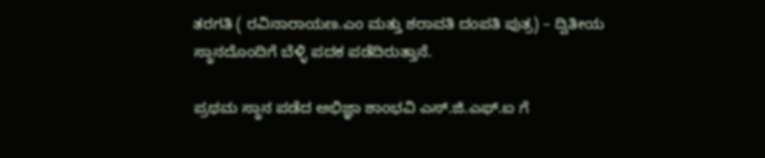ತರಗತಿ ( ರವಿನಾರಾಯಣ.ಎಂ ಮತ್ತು ಶರಾವತಿ ದಂಪತಿ ಪುತ್ರ) – ದ್ವಿತೀಯ ಸ್ಥಾನದೊಂದಿಗೆ ಬೆಳ್ಳಿ ಪದಕ ಪಡೆದಿರುತ್ತಾನೆ.

ಪ್ರಥಮ ಸ್ಥಾನ ಪಡೆದ ಅಭಿಜ್ಞಾ ಶಾಂಭವಿ ಎಸ್.ಜಿ.ಎಫ್.ಐ ಗೆ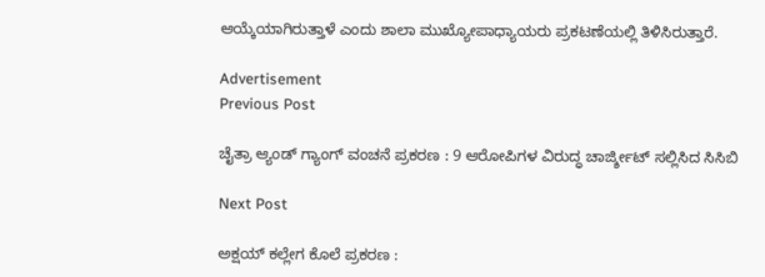ಆಯ್ಕೆಯಾಗಿರುತ್ತಾಳೆ ಎಂದು ಶಾಲಾ ಮುಖ್ಯೋಪಾಧ್ಯಾಯರು ಪ್ರಕಟಣೆಯಲ್ಲಿ ತಿಳಿಸಿರುತ್ತಾರೆ.

Advertisement
Previous Post

ಚೈತ್ರಾ ಆ್ಯಂಡ್ ಗ್ಯಾಂಗ್ ವಂಚನೆ ಪ್ರಕರಣ : 9 ಆರೋಪಿಗಳ ವಿರುದ್ಧ ಚಾರ್ಜ್ಶೀಟ್ ಸಲ್ಲಿಸಿದ ಸಿಸಿಬಿ

Next Post

ಅಕ್ಷಯ್ ಕಲ್ಲೇಗ ಕೊಲೆ ಪ್ರಕರಣ :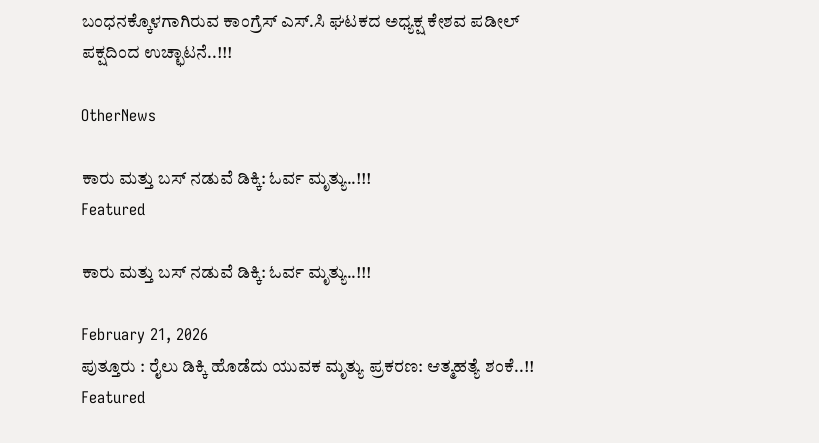ಬಂಧನಕ್ಕೊಳಗಾಗಿರುವ ಕಾಂಗ್ರೆಸ್ ಎಸ್.ಸಿ ಘಟಕದ ಅಧ್ಯಕ್ಷ ಕೇಶವ ಪಡೀಲ್ ಪಕ್ಷದಿಂದ ಉಚ್ಛಾಟನೆ..!!!

OtherNews

ಕಾರು ಮತ್ತು ಬಸ್ ನಡುವೆ ಡಿಕ್ಕಿ: ಓರ್ವ ಮೃತ್ಯು..!!!
Featured

ಕಾರು ಮತ್ತು ಬಸ್ ನಡುವೆ ಡಿಕ್ಕಿ: ಓರ್ವ ಮೃತ್ಯು..!!!

February 21, 2026
ಪುತ್ತೂರು : ರೈಲು ಡಿಕ್ಕಿ ಹೊಡೆದು ಯುವಕ ಮೃತ್ಯು ಪ್ರಕರಣ: ಆತ್ಮಹತ್ಯೆ ಶಂಕೆ..!!
Featured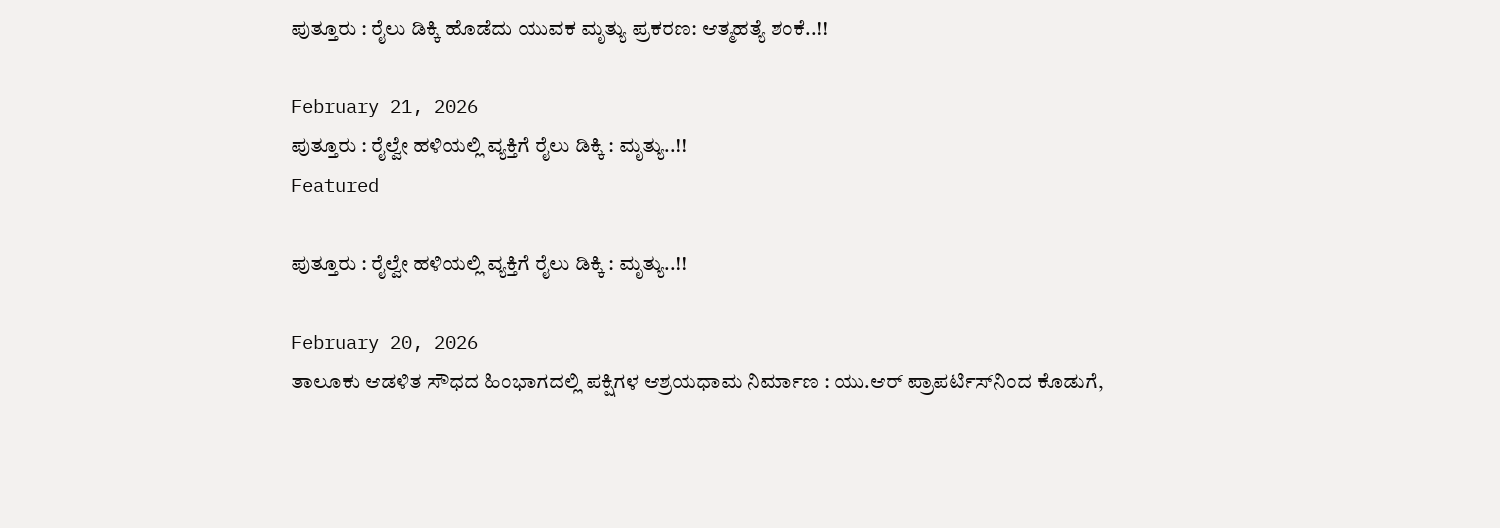ಪುತ್ತೂರು : ರೈಲು ಡಿಕ್ಕಿ ಹೊಡೆದು ಯುವಕ ಮೃತ್ಯು ಪ್ರಕರಣ: ಆತ್ಮಹತ್ಯೆ ಶಂಕೆ..!!

February 21, 2026
ಪುತ್ತೂರು : ರೈಲ್ವೇ ಹಳಿಯಲ್ಲಿ ವ್ಯಕ್ತಿಗೆ ರೈಲು ಡಿಕ್ಕಿ : ಮೃತ್ಯು..!!
Featured

ಪುತ್ತೂರು : ರೈಲ್ವೇ ಹಳಿಯಲ್ಲಿ ವ್ಯಕ್ತಿಗೆ ರೈಲು ಡಿಕ್ಕಿ : ಮೃತ್ಯು..!!

February 20, 2026
ತಾಲೂಕು ಆಡಳಿತ ಸೌಧದ ಹಿಂಭಾಗದಲ್ಲಿ ಪಕ್ಷಿಗಳ ಆಶ್ರಯಧಾಮ ನಿರ್ಮಾಣ : ಯು.ಆರ್ ಪ್ರಾಪರ್ಟಿಸ್‌ನಿಂದ ಕೊಡುಗೆ,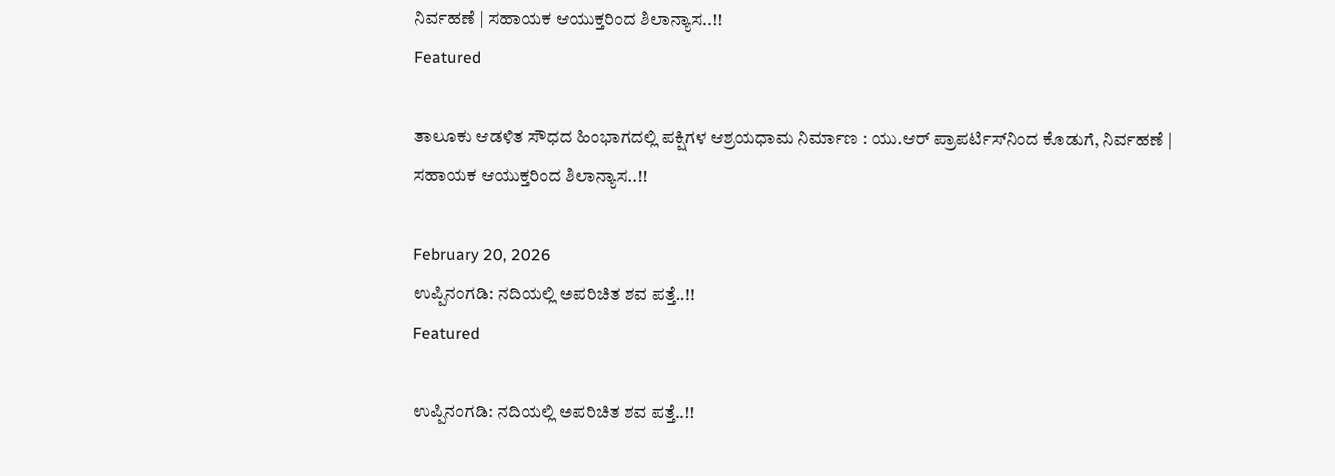ನಿರ್ವಹಣೆ | ಸಹಾಯಕ ಆಯುಕ್ತರಿಂದ ಶಿಲಾನ್ಯಾಸ..!!
Featured

ತಾಲೂಕು ಆಡಳಿತ ಸೌಧದ ಹಿಂಭಾಗದಲ್ಲಿ ಪಕ್ಷಿಗಳ ಆಶ್ರಯಧಾಮ ನಿರ್ಮಾಣ : ಯು.ಆರ್ ಪ್ರಾಪರ್ಟಿಸ್‌ನಿಂದ ಕೊಡುಗೆ, ನಿರ್ವಹಣೆ | ಸಹಾಯಕ ಆಯುಕ್ತರಿಂದ ಶಿಲಾನ್ಯಾಸ..!!

February 20, 2026
ಉಪ್ಪಿನಂಗಡಿ: ನದಿಯಲ್ಲಿ ಅಪರಿಚಿತ ಶವ ಪತ್ತೆ..!!
Featured

ಉಪ್ಪಿನಂಗಡಿ: ನದಿಯಲ್ಲಿ ಅಪರಿಚಿತ ಶವ ಪತ್ತೆ..!!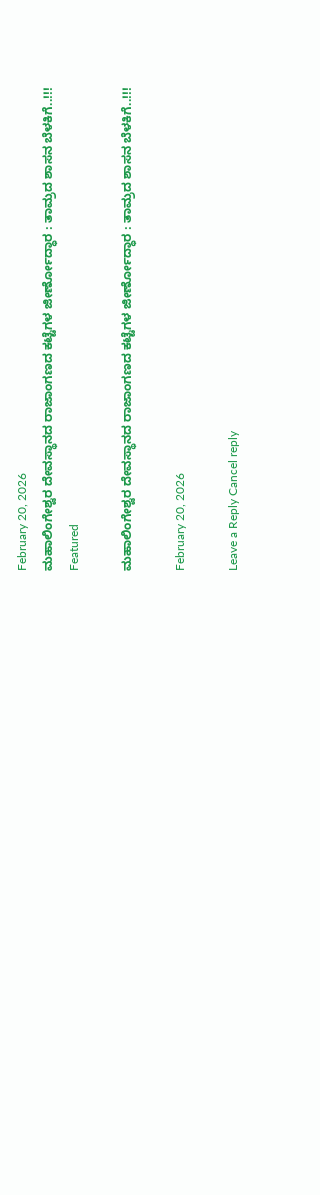February 20, 2026
ಮಹಾಲಿಂಗೇಶ್ವರ ದೇವಸ್ಥಾನದ ರಾಜಾಂಗಣದ ಕಟ್ಟೆಗಳ ಜೀರ್ಣೋದ್ಧಾರ : ತಾಮ್ರದ ಶಾಸನ ಬೆಳಕಿಗೆ..!!!
Featured

ಮಹಾಲಿಂಗೇಶ್ವರ ದೇವಸ್ಥಾನದ ರಾಜಾಂಗಣದ ಕಟ್ಟೆಗಳ ಜೀರ್ಣೋದ್ಧಾರ : ತಾಮ್ರದ ಶಾಸನ ಬೆಳಕಿಗೆ..!!!

February 20, 2026

Leave a Reply Cancel reply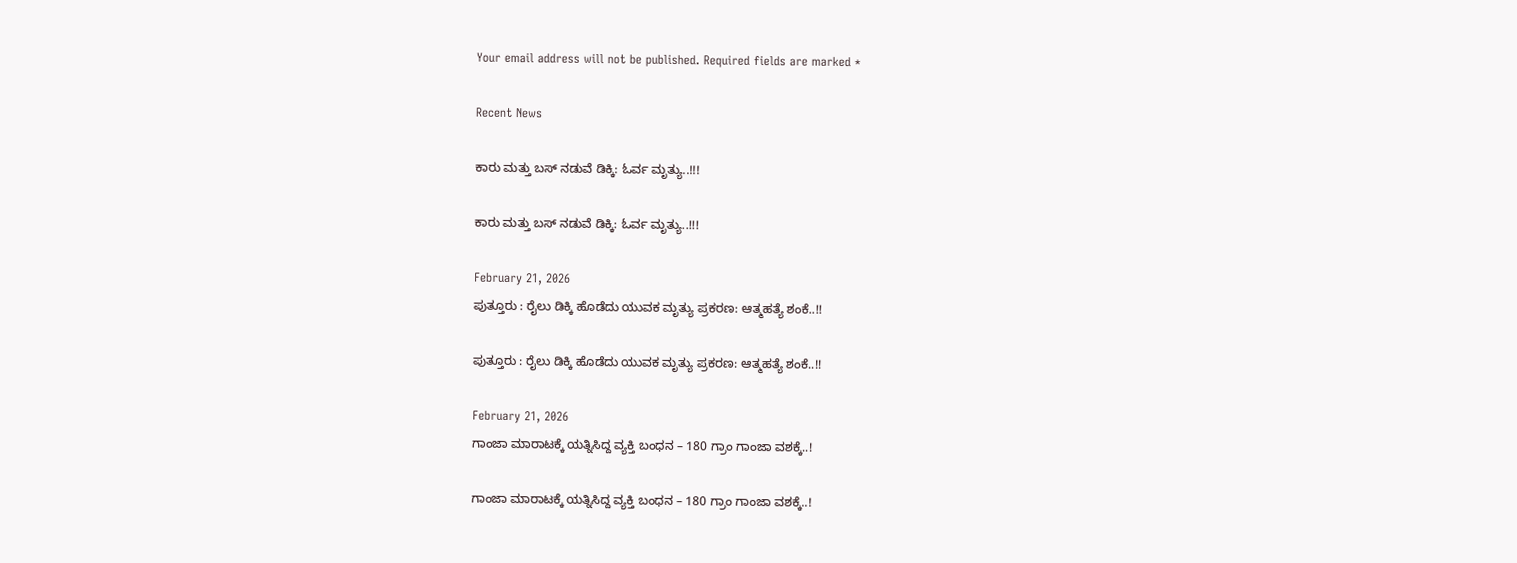Your email address will not be published. Required fields are marked *

Recent News

ಕಾರು ಮತ್ತು ಬಸ್ ನಡುವೆ ಡಿಕ್ಕಿ: ಓರ್ವ ಮೃತ್ಯು..!!!

ಕಾರು ಮತ್ತು ಬಸ್ ನಡುವೆ ಡಿಕ್ಕಿ: ಓರ್ವ ಮೃತ್ಯು..!!!

February 21, 2026
ಪುತ್ತೂರು : ರೈಲು ಡಿಕ್ಕಿ ಹೊಡೆದು ಯುವಕ ಮೃತ್ಯು ಪ್ರಕರಣ: ಆತ್ಮಹತ್ಯೆ ಶಂಕೆ..!!

ಪುತ್ತೂರು : ರೈಲು ಡಿಕ್ಕಿ ಹೊಡೆದು ಯುವಕ ಮೃತ್ಯು ಪ್ರಕರಣ: ಆತ್ಮಹತ್ಯೆ ಶಂಕೆ..!!

February 21, 2026
ಗಾಂಜಾ ಮಾರಾಟಕ್ಕೆ ಯತ್ನಿಸಿದ್ದ ವ್ಯಕ್ತಿ ಬಂಧನ – 180 ಗ್ರಾಂ ಗಾಂಜಾ ವಶಕ್ಕೆ..!

ಗಾಂಜಾ ಮಾರಾಟಕ್ಕೆ ಯತ್ನಿಸಿದ್ದ ವ್ಯಕ್ತಿ ಬಂಧನ – 180 ಗ್ರಾಂ ಗಾಂಜಾ ವಶಕ್ಕೆ..!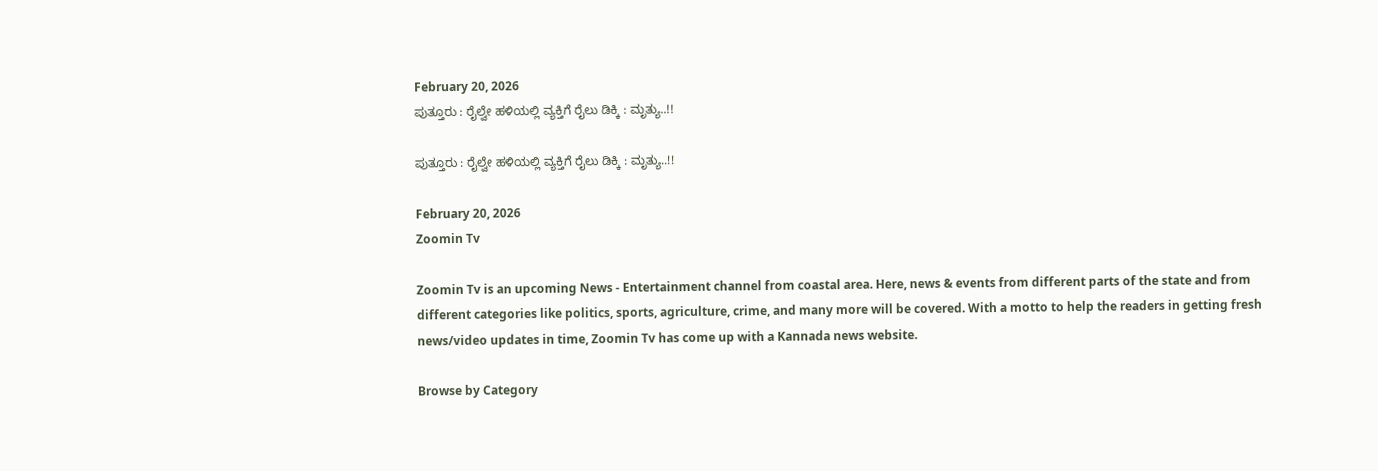February 20, 2026
ಪುತ್ತೂರು : ರೈಲ್ವೇ ಹಳಿಯಲ್ಲಿ ವ್ಯಕ್ತಿಗೆ ರೈಲು ಡಿಕ್ಕಿ : ಮೃತ್ಯು..!!

ಪುತ್ತೂರು : ರೈಲ್ವೇ ಹಳಿಯಲ್ಲಿ ವ್ಯಕ್ತಿಗೆ ರೈಲು ಡಿಕ್ಕಿ : ಮೃತ್ಯು..!!

February 20, 2026
Zoomin Tv

Zoomin Tv is an upcoming News - Entertainment channel from coastal area. Here, news & events from different parts of the state and from different categories like politics, sports, agriculture, crime, and many more will be covered. With a motto to help the readers in getting fresh news/video updates in time, Zoomin Tv has come up with a Kannada news website.

Browse by Category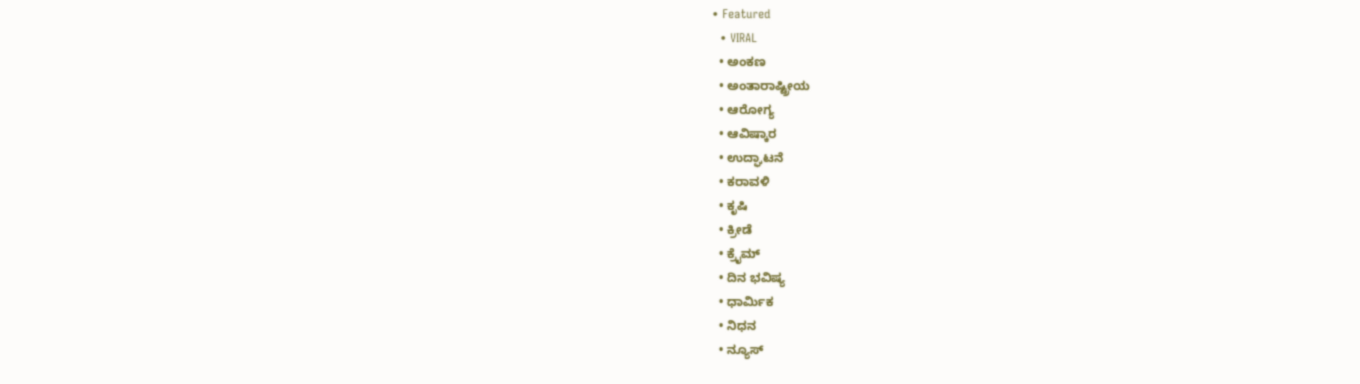• Featured
  • VIRAL
  • ಅಂಕಣ
  • ಅಂತಾರಾಷ್ಟ್ರೀಯ
  • ಆರೋಗ್ಯ
  • ಆವಿಷ್ಕಾರ
  • ಉದ್ಘಾಟನೆ
  • ಕರಾವಳಿ
  • ಕೃಷಿ
  • ಕ್ರೀಡೆ
  • ಕ್ರೈಮ್
  • ದಿನ ಭವಿಷ್ಯ
  • ಧಾರ್ಮಿಕ
  • ನಿಧನ
  • ನ್ಯೂಸ್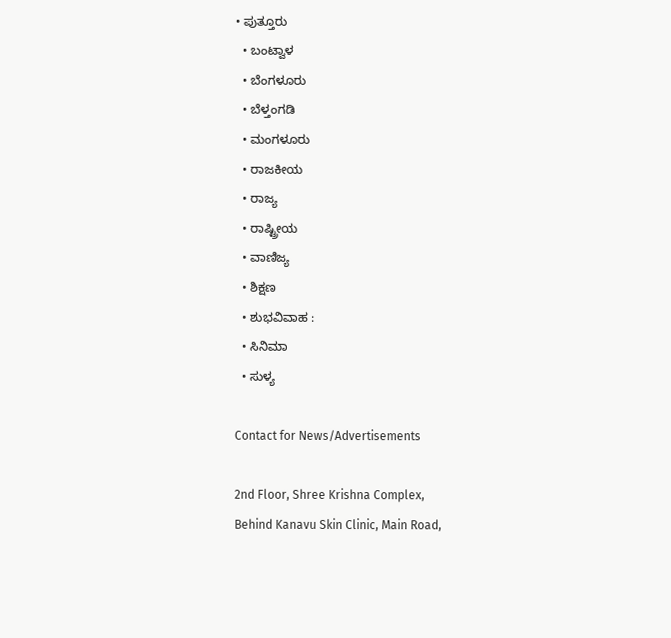• ಪುತ್ತೂರು
  • ಬಂಟ್ವಾಳ
  • ಬೆಂಗಳೂರು
  • ಬೆಳ್ತಂಗಡಿ
  • ಮಂಗಳೂರು
  • ರಾಜಕೀಯ
  • ರಾಜ್ಯ
  • ರಾಷ್ಟ್ರೀಯ
  • ವಾಣಿಜ್ಯ
  • ಶಿಕ್ಷಣ
  • ಶುಭವಿವಾಹ :
  • ಸಿನಿಮಾ
  • ಸುಳ್ಯ

Contact for News/Advertisements

2nd Floor, Shree Krishna Complex,
Behind Kanavu Skin Clinic, Main Road,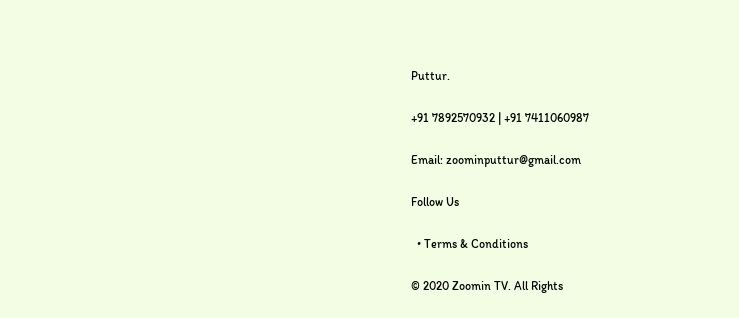Puttur.

+91 7892570932 | +91 7411060987

Email: zoominputtur@gmail.com

Follow Us

  • Terms & Conditions

© 2020 Zoomin TV. All Rights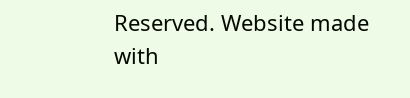Reserved. Website made with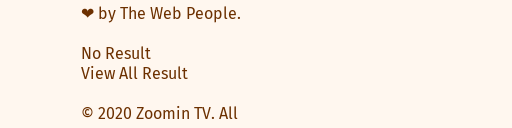❤ by The Web People.

No Result
View All Result

© 2020 Zoomin TV. All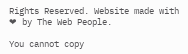Rights Reserved. Website made with ❤ by The Web People.

You cannot copy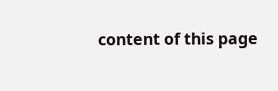content of this page